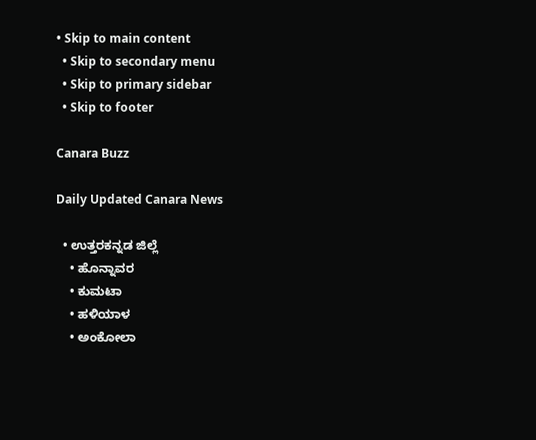• Skip to main content
  • Skip to secondary menu
  • Skip to primary sidebar
  • Skip to footer

Canara Buzz

Daily Updated Canara News

  • ಉತ್ತರಕನ್ನಡ ಜಿಲ್ಲೆ
    • ಹೊನ್ನಾವರ
    • ಕುಮಟಾ
    • ಹಳಿಯಾಳ
    • ಅಂಕೋಲಾ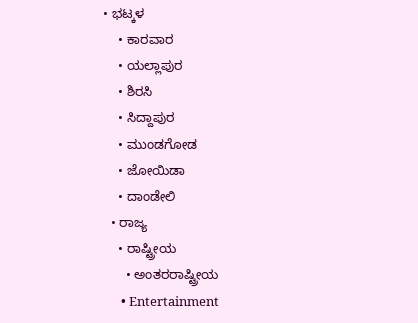• ಭಟ್ಕಳ
    • ಕಾರವಾರ
    • ಯಲ್ಲಾಪುರ
    • ಶಿರಸಿ
    • ಸಿದ್ದಾಪುರ
    • ಮುಂಡಗೋಡ
    • ಜೋಯಿಡಾ
    • ದಾಂಡೇಲಿ
  • ರಾಜ್ಯ
    • ರಾಷ್ಟ್ರೀಯ
      • ಅಂತರರಾಷ್ಟ್ರೀಯ
      • Entertainment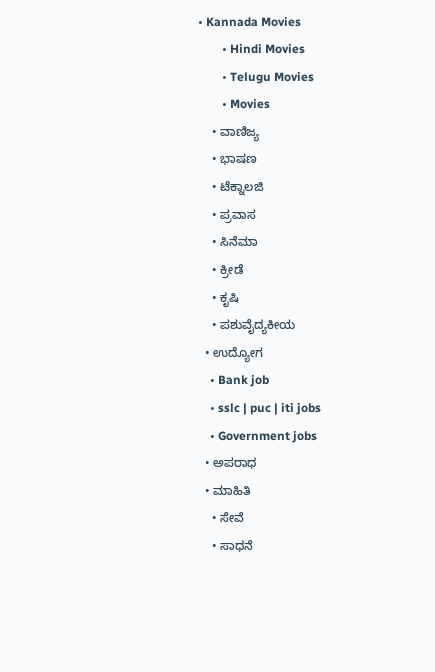• Kannada Movies
        • Hindi Movies
        • Telugu Movies
        • Movies
    • ವಾಣಿಜ್ಯ
    • ಭಾಷಣ
    • ಟೆಕ್ನಾಲಜಿ
    • ಪ್ರವಾಸ
    • ಸಿನೆಮಾ
    • ಕ್ರೀಡೆ
    • ಕೃಷಿ
    • ಪಶುವೈದ್ಯಕೀಯ
  • ಉದ್ಯೋಗ
    • Bank job
    • sslc | puc | iti jobs
    • Government jobs
  • ಅಪರಾಧ
  • ಮಾಹಿತಿ
    • ಸೇವೆ
    • ಸಾಧನೆ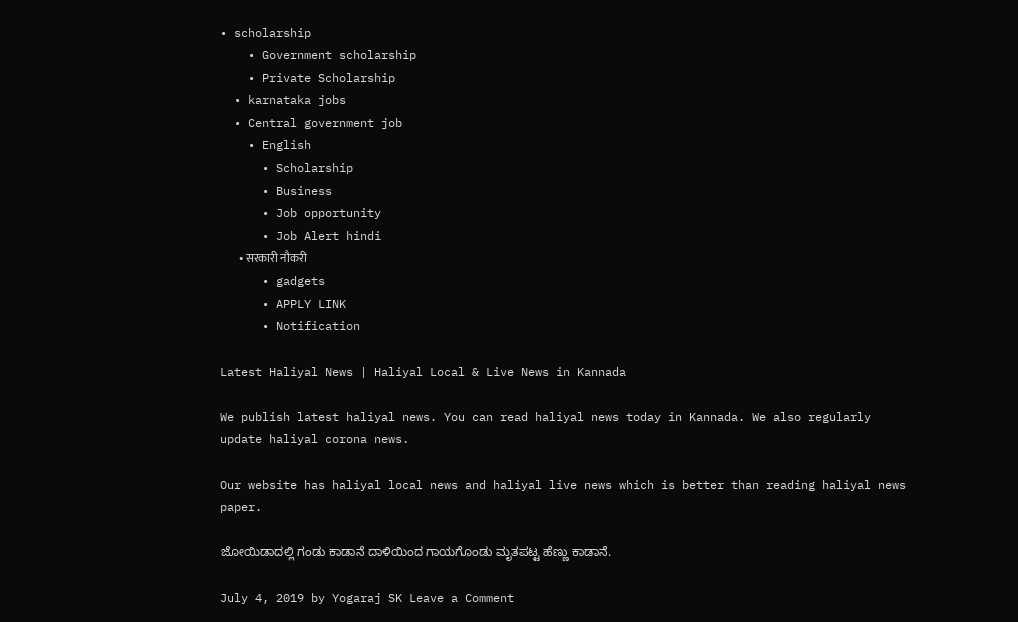• scholarship
    • Government scholarship
    • Private Scholarship
  • karnataka jobs
  • Central government job
    • English
      • Scholarship
      • Business
      • Job opportunity
      • Job Alert hindi
        • सरकारी नौकरी
      • gadgets
      • APPLY LINK
      • Notification

Latest Haliyal News | Haliyal Local & Live News in Kannada

We publish latest haliyal news. You can read haliyal news today in Kannada. We also regularly update haliyal corona news.

Our website has haliyal local news and haliyal live news which is better than reading haliyal news paper.

ಜೋಯಿಡಾದಲ್ಲಿ ಗಂಡು ಕಾಡಾನೆ ದಾಳಿಯಿಂದ ಗಾಯಗೊಂಡು ಮೃತಪಟ್ಟ ಹೆಣ್ಣು ಕಾಡಾನೆ.

July 4, 2019 by Yogaraj SK Leave a Comment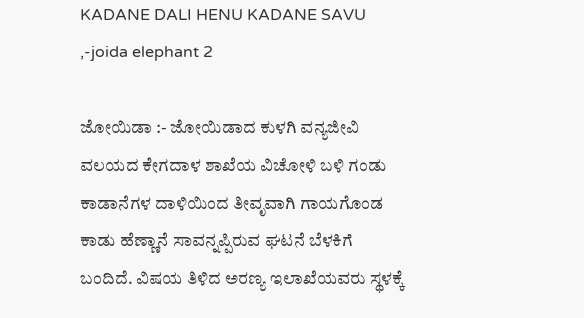KADANE DALI HENU KADANE SAVU ,-joida elephant 2

ಜೋಯಿಡಾ :- ಜೋಯಿಡಾದ ಕುಳಗಿ ವನ್ಯಜೀವಿ ವಲಯದ ಕೇಗದಾಳ ಶಾಖೆಯ ವಿಚೋಳಿ ಬಳಿ ಗಂಡು ಕಾಡಾನೆಗಳ ದಾಳಿಯಿಂದ ತೀವೃವಾಗಿ ಗಾಯಗೊಂಡ ಕಾಡು ಹೆಣ್ಣಾನೆ ಸಾವನ್ನಪ್ಪಿರುವ ಘಟನೆ ಬೆಳಕಿಗೆ ಬಂದಿದೆ. ವಿಷಯ ತಿಳಿದ ಅರಣ್ಯ ಇಲಾಖೆಯವರು ಸ್ಥಳಕ್ಕೆ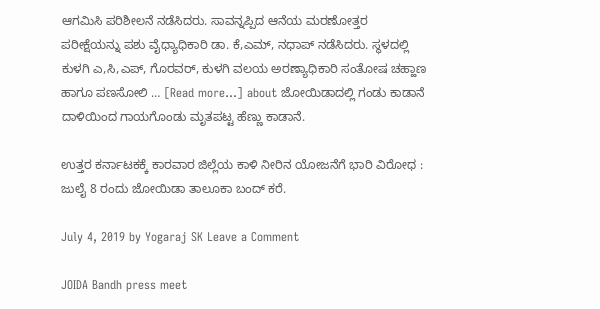ಆಗಮಿಸಿ ಪರಿಶೀಲನೆ ನಡೆಸಿದರು. ಸಾವನ್ನಪ್ಪಿದ ಆನೆಯ ಮರಣೋತ್ತರ ಪರೀಕ್ಷೆಯನ್ನು ಪಶು ವೈಧ್ಯಾಧಿಕಾರಿ ಡಾ. ಕೆ,ಎಮ್, ನಧಾಪ್ ನಡೆಸಿದರು. ಸ್ಥಳದಲ್ಲಿ ಕುಳಗಿ ಎ,ಸಿ,ಎಪ್, ಗೊರವರ್, ಕುಳಗಿ ವಲಯ ಅರಣ್ಯಾಧಿಕಾರಿ ಸಂತೋಷ ಚಹ್ಹಾಣ ಹಾಗೂ ಪಣಸೋಲಿ … [Read more...] about ಜೋಯಿಡಾದಲ್ಲಿ ಗಂಡು ಕಾಡಾನೆ ದಾಳಿಯಿಂದ ಗಾಯಗೊಂಡು ಮೃತಪಟ್ಟ ಹೆಣ್ಣು ಕಾಡಾನೆ.

ಉತ್ತರ ಕರ್ನಾಟಕಕ್ಕೆ ಕಾರವಾರ ಜಿಲ್ಲೆಯ ಕಾಳಿ ನೀರಿನ ಯೋಜನೆಗೆ ಭಾರಿ ವಿರೋಧ : ಜುಲೈ 8 ರಂದು ಜೋಯಿಡಾ ತಾಲೂಕಾ ಬಂದ್ ಕರೆ.

July 4, 2019 by Yogaraj SK Leave a Comment

JOIDA Bandh press meet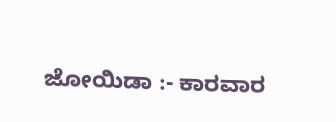ಜೋಯಿಡಾ :- ಕಾರವಾರ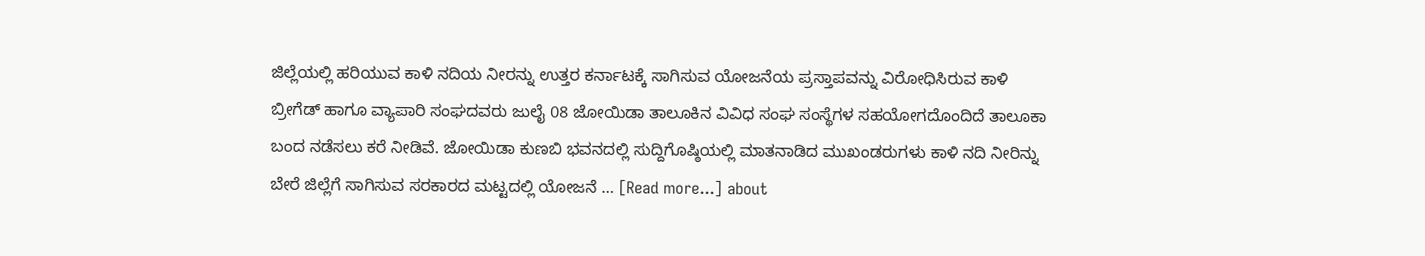ಜಿಲ್ಲೆಯಲ್ಲಿ ಹರಿಯುವ ಕಾಳಿ ನದಿಯ ನೀರನ್ನು ಉತ್ತರ ಕರ್ನಾಟಕ್ಕೆ ಸಾಗಿಸುವ ಯೋಜನೆಯ ಪ್ರಸ್ತಾಪವನ್ನು ವಿರೋಧಿಸಿರುವ ಕಾಳಿ ಬ್ರೀಗೆಡ್ ಹಾಗೂ ವ್ಯಾಪಾರಿ ಸಂಘದವರು ಜುಲೈ 08 ಜೋಯಿಡಾ ತಾಲೂಕಿನ ವಿವಿಧ ಸಂಘ ಸಂಸ್ಥೆಗಳ ಸಹಯೋಗದೊಂದಿದೆ ತಾಲೂಕಾ ಬಂದ ನಡೆಸಲು ಕರೆ ನೀಡಿವೆ. ಜೋಯಿಡಾ ಕುಣಬಿ ಭವನದಲ್ಲಿ ಸುದ್ದಿಗೊಷ್ಠಿಯಲ್ಲಿ ಮಾತನಾಡಿದ ಮುಖಂಡರುಗಳು ಕಾಳಿ ನದಿ ನೀರಿನ್ನು ಬೇರೆ ಜಿಲ್ಲೆಗೆ ಸಾಗಿಸುವ ಸರಕಾರದ ಮಟ್ಟದಲ್ಲಿ ಯೋಜನೆ … [Read more...] about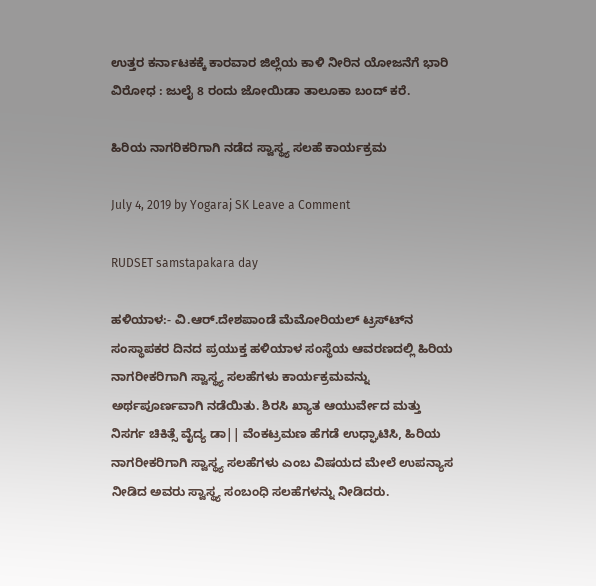ಉತ್ತರ ಕರ್ನಾಟಕಕ್ಕೆ ಕಾರವಾರ ಜಿಲ್ಲೆಯ ಕಾಳಿ ನೀರಿನ ಯೋಜನೆಗೆ ಭಾರಿ ವಿರೋಧ : ಜುಲೈ 8 ರಂದು ಜೋಯಿಡಾ ತಾಲೂಕಾ ಬಂದ್ ಕರೆ.

ಹಿರಿಯ ನಾಗರಿಕರಿಗಾಗಿ ನಡೆದ ಸ್ವಾಸ್ಥ್ಯ ಸಲಹೆ ಕಾರ್ಯಕ್ರಮ

July 4, 2019 by Yogaraj SK Leave a Comment

RUDSET samstapakara day

ಹಳಿಯಾಳ:- ವಿ.ಆರ್.ದೇಶಪಾಂಡೆ ಮೆಮೋರಿಯಲ್ ಟ್ರಸ್ಟ್‍ನ ಸಂಸ್ಥಾಪಕರ ದಿನದ ಪ್ರಯುಕ್ತ ಹಳಿಯಾಳ ಸಂಸ್ಥೆಯ ಆವರಣದಲ್ಲಿ ಹಿರಿಯ ನಾಗರೀಕರಿಗಾಗಿ ಸ್ವಾಸ್ಥ್ಯ ಸಲಹೆಗಳು ಕಾರ್ಯಕ್ರಮವನ್ನು ಅರ್ಥಪೂರ್ಣವಾಗಿ ನಡೆಯಿತು. ಶಿರಸಿ ಖ್ಯಾತ ಆಯುರ್ವೇದ ಮತ್ತು ನಿಸರ್ಗ ಚಿಕಿತ್ಸೆ ವೈದ್ಯ ಡಾ|| ವೆಂಕಟ್ರಮಣ ಹೆಗಡೆ ಉಧ್ಘಾಟಿಸಿ, ಹಿರಿಯ ನಾಗರೀಕರಿಗಾಗಿ ಸ್ವಾಸ್ಥ್ಯ ಸಲಹೆಗಳು ಎಂಬ ವಿಷಯದ ಮೇಲೆ ಉಪನ್ಯಾಸ ನೀಡಿದ ಅವರು ಸ್ವಾಸ್ಥ್ಯ ಸಂಬಂಧಿ ಸಲಹೆಗಳನ್ನು ನೀಡಿದರು.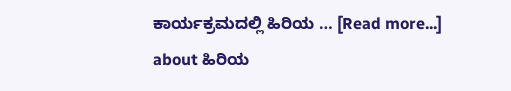ಕಾರ್ಯಕ್ರಮದಲ್ಲಿ ಹಿರಿಯ … [Read more...] about ಹಿರಿಯ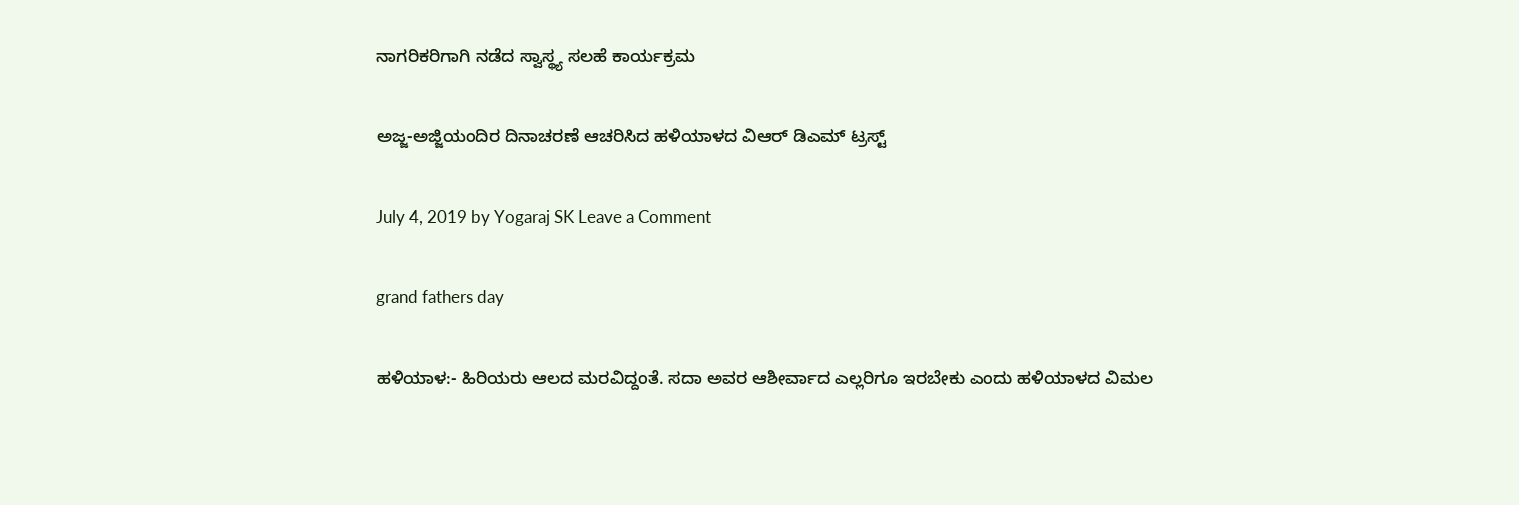ನಾಗರಿಕರಿಗಾಗಿ ನಡೆದ ಸ್ವಾಸ್ಥ್ಯ ಸಲಹೆ ಕಾರ್ಯಕ್ರಮ

ಅಜ್ಜ-ಅಜ್ಜಿಯಂದಿರ ದಿನಾಚರಣೆ ಆಚರಿಸಿದ ಹಳಿಯಾಳದ ವಿಆರ್ ಡಿಎಮ್ ಟ್ರಸ್ಟ್

July 4, 2019 by Yogaraj SK Leave a Comment

grand fathers day

ಹಳಿಯಾಳ:- ಹಿರಿಯರು ಆಲದ ಮರವಿದ್ದಂತೆ. ಸದಾ ಅವರ ಆಶೀರ್ವಾದ ಎಲ್ಲರಿಗೂ ಇರಬೇಕು ಎಂದು ಹಳಿಯಾಳದ ವಿಮಲ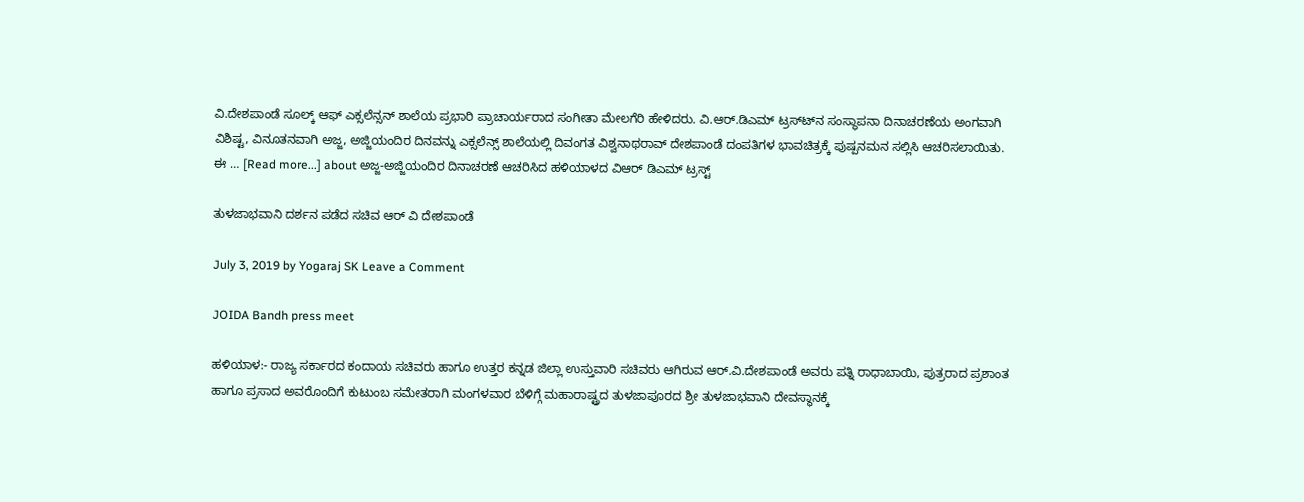ವಿ.ದೇಶಪಾಂಡೆ ಸೂಲ್ಕ್ ಆಫ್ ಎಕ್ಸಲೆನ್ಸನ್ ಶಾಲೆಯ ಪ್ರಭಾರಿ ಪ್ರಾಚಾರ್ಯರಾದ ಸಂಗೀತಾ ಮೇಲಗೆರಿ ಹೇಳಿದರು. ವಿ.ಆರ್.ಡಿಎಮ್ ಟ್ರಸ್ಟ್‍ನ ಸಂಸ್ಥಾಪನಾ ದಿನಾಚರಣೆಯ ಅಂಗವಾಗಿ ವಿಶಿಷ್ಟ, ವಿನೂತನವಾಗಿ ಅಜ್ಜ, ಅಜ್ಜಿಯಂದಿರ ದಿನವನ್ನು ಎಕ್ಸಲೆನ್ಸ್ ಶಾಲೆಯಲ್ಲಿ ದಿವಂಗತ ವಿಶ್ವನಾಥರಾವ್ ದೇಶಪಾಂಡೆ ದಂಪತಿಗಳ ಭಾವಚಿತ್ರಕ್ಕೆ ಪುಷ್ಪನಮನ ಸಲ್ಲಿಸಿ ಆಚರಿಸಲಾಯಿತು. ಈ … [Read more...] about ಅಜ್ಜ-ಅಜ್ಜಿಯಂದಿರ ದಿನಾಚರಣೆ ಆಚರಿಸಿದ ಹಳಿಯಾಳದ ವಿಆರ್ ಡಿಎಮ್ ಟ್ರಸ್ಟ್

ತುಳಜಾಭವಾನಿ ದರ್ಶನ ಪಡೆದ ಸಚಿವ ಆರ್ ವಿ ದೇಶಪಾಂಡೆ

July 3, 2019 by Yogaraj SK Leave a Comment

JOIDA Bandh press meet

ಹಳಿಯಾಳ:- ರಾಜ್ಯ ಸರ್ಕಾರದ ಕಂದಾಯ ಸಚಿವರು ಹಾಗೂ ಉತ್ತರ ಕನ್ನಡ ಜಿಲ್ಲಾ ಉಸ್ತುವಾರಿ ಸಚಿವರು ಆಗಿರುವ ಆರ್.ವಿ.ದೇಶಪಾಂಡೆ ಅವರು ಪತ್ನಿ ರಾಧಾಬಾಯಿ, ಪುತ್ರರಾದ ಪ್ರಶಾಂತ ಹಾಗೂ ಪ್ರಸಾದ ಅವರೊಂದಿಗೆ ಕುಟುಂಬ ಸಮೇತರಾಗಿ ಮಂಗಳವಾರ ಬೆಳಿಗ್ಗೆ ಮಹಾರಾಷ್ಟ್ರದ ತುಳಜಾಪೂರದ ಶ್ರೀ ತುಳಜಾಭವಾನಿ ದೇವಸ್ಥಾನಕ್ಕೆ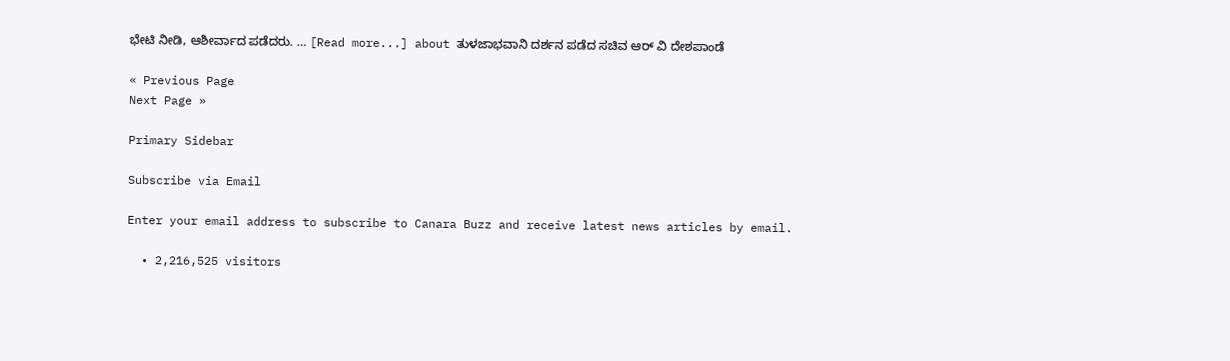ಭೇಟಿ ನೀಡಿ, ಆಶೀರ್ವಾದ ಪಡೆದರು. … [Read more...] about ತುಳಜಾಭವಾನಿ ದರ್ಶನ ಪಡೆದ ಸಚಿವ ಆರ್ ವಿ ದೇಶಪಾಂಡೆ

« Previous Page
Next Page »

Primary Sidebar

Subscribe via Email

Enter your email address to subscribe to Canara Buzz and receive latest news articles by email.

  • 2,216,525 visitors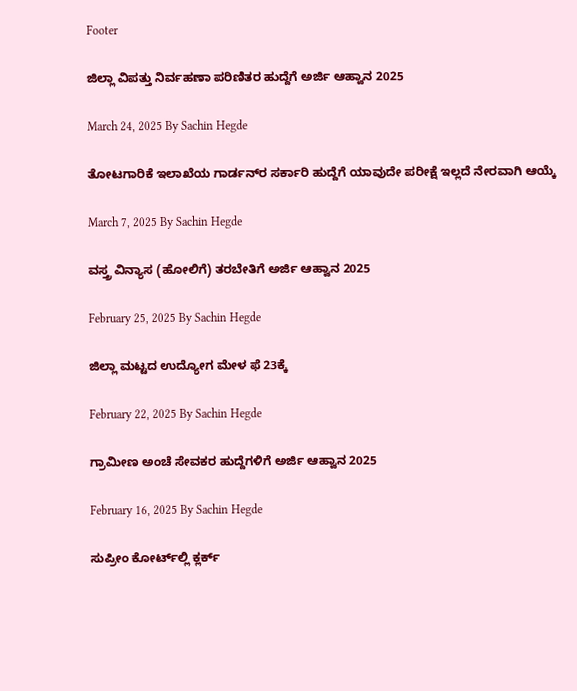Footer

ಜಿಲ್ಲಾ ವಿಪತ್ತು ನಿರ್ವಹಣಾ ಪರಿಣಿತರ ಹುದ್ದೆಗೆ ಅರ್ಜಿ ಆಹ್ವಾನ 2025

March 24, 2025 By Sachin Hegde

ತೋಟಗಾರಿಕೆ ಇಲಾಖೆಯ ಗಾರ್ಡನ್‌ರ ಸರ್ಕಾರಿ ಹುದ್ದೆಗೆ ಯಾವುದೇ ಪರೀಕ್ಷೆ ಇಲ್ಲದೆ ನೇರವಾಗಿ ಆಯ್ಕೆ

March 7, 2025 By Sachin Hegde

ವಸ್ತ್ರ ವಿನ್ಯಾಸ (ಹೋಲಿಗೆ) ತರಬೇತಿಗೆ ಅರ್ಜಿ ಆಹ್ವಾನ 2025

February 25, 2025 By Sachin Hegde

ಜಿಲ್ಲಾ ಮಟ್ಟದ ಉದ್ಯೋಗ ಮೇಳ ಫೆ 23ಕ್ಕೆ

February 22, 2025 By Sachin Hegde

ಗ್ರಾಮೀಣ ಅಂಚೆ ಸೇವಕರ ಹುದ್ದೆಗಳಿಗೆ ಅರ್ಜಿ ಆಹ್ವಾನ 2025

February 16, 2025 By Sachin Hegde

ಸುಪ್ರೀಂ ಕೋರ್ಟ್‌ಲ್ಲಿ ಕ್ಲರ್ಕ್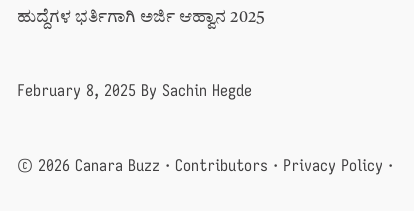ಹುದ್ದೆಗಳ ಭರ್ತಿಗಾಗಿ ಅರ್ಜಿ ಆಹ್ವಾನ 2025

February 8, 2025 By Sachin Hegde

© 2026 Canara Buzz · Contributors · Privacy Policy ·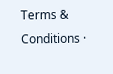Terms & Conditions ·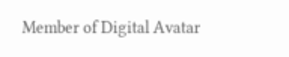Member of Digital Avatar